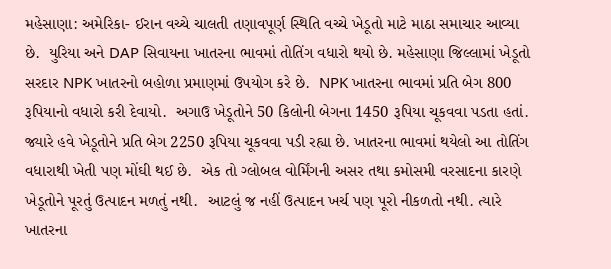મહેસાણા: અમેરિકા- ઈરાન વચ્ચે ચાલતી તણાવપૂર્ણ સ્થિતિ વચ્ચે ખેડૂતો માટે માઠા સમાચાર આવ્યા છે.  યુરિયા અને DAP સિવાયના ખાતરના ભાવમાં તોતિંગ વધારો થયો છે. મહેસાણા જિલ્લામાં ખેડૂતો સરદાર NPK ખાતરનો બહોળા પ્રમાણમાં ઉપયોગ કરે છે.  NPK ખાતરના ભાવમાં પ્રતિ બેગ 800 રૂપિયાનો વધારો કરી દેવાયો.  અગાઉ ખેડૂતોને 50 કિલોની બેગના 1450 રૂપિયા ચૂકવવા પડતા હતાં.  જ્યારે હવે ખેડૂતોને પ્રતિ બેગ 2250 રૂપિયા ચૂકવવા પડી રહ્યા છે. ખાતરના ભાવમાં થયેલો આ તોતિંગ વધારાથી ખેતી પણ મોંઘી થઈ છે.  એક તો ગ્લોબલ વોર્મિંગની અસર તથા કમોસમી વરસાદના કારણે ખેડૂતોને પૂરતું ઉત્પાદન મળતું નથી.  આટલું જ નહીં ઉત્પાદન ખર્ચ પણ પૂરો નીકળતો નથી. ત્યારે ખાતરના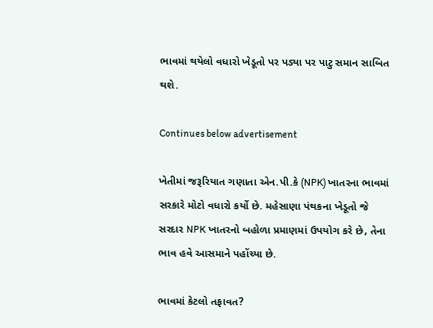ભાવમાં થયેલો વધારો ખેડૂતો પર પડ્યા પર પાટુ સમાન સાબિત થશે.

Continues below advertisement

ખેતીમાં જરૂરિયાત ગણાતા એન.પી.કે (NPK) ખાતરના ભાવમાં સરકારે મોટો વધારો કર્યો છે. મહેસાણા પંથકના ખેડૂતો જે સરદાર NPK ખાતરનો બહોળા પ્રમાણમાં ઉપયોગ કરે છે, તેના ભાવ હવે આસમાને પહોંચ્યા છે.

ભાવમાં કેટલો તફાવત?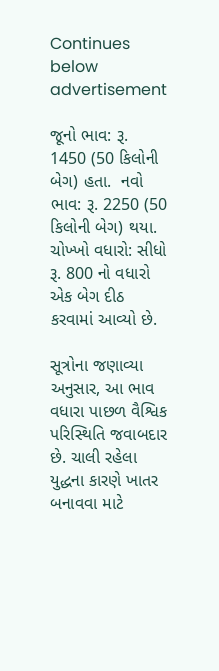Continues below advertisement

જૂનો ભાવ: રૂ. 1450 (50 કિલોની બેગ) હતા.  નવો ભાવ: રૂ. 2250 (50 કિલોની બેગ) થયા. ચોખ્ખો વધારો: સીધો રૂ. 800 નો વધારો એક બેગ દીઠ કરવામાં આવ્યો છે.

સૂત્રોના જણાવ્યા અનુસાર, આ ભાવ વધારા પાછળ વૈશ્વિક પરિસ્થિતિ જવાબદાર છે. ચાલી રહેલા યુદ્ધના કારણે ખાતર બનાવવા માટે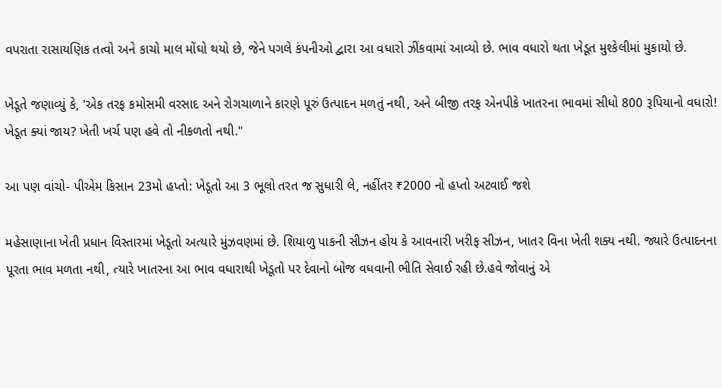વપરાતા રાસાયણિક તત્વો અને કાચો માલ મોંઘો થયો છે, જેને પગલે કંપનીઓ દ્વારા આ વધારો ઝીંકવામાં આવ્યો છે. ભાવ વધારો થતા ખેડૂત મુશ્કેલીમાં મુકાયો છે.

ખેડૂતે જણાવ્યું કે, 'એક તરફ કમોસમી વરસાદ અને રોગચાળાને કારણે પૂરું ઉત્પાદન મળતું નથી, અને બીજી તરફ એનપીકે ખાતરના ભાવમાં સીધો 800 રૂપિયાનો વધારો! ખેડૂત ક્યાં જાય? ખેતી ખર્ચ પણ હવે તો નીકળતો નથી."

આ પણ વાંચો- પીએમ કિસાન 23મો હપ્તો: ખેડૂતો આ 3 ભૂલો તરત જ સુધારી લે, નહીંતર ₹2000 નો હપ્તો અટવાઈ જશે

મહેસાણાના ખેતી પ્રધાન વિસ્તારમાં ખેડૂતો અત્યારે મુંઝવણમાં છે. શિયાળુ પાકની સીઝન હોય કે આવનારી ખરીફ સીઝન, ખાતર વિના ખેતી શક્ય નથી. જ્યારે ઉત્પાદનના પૂરતા ભાવ મળતા નથી, ત્યારે ખાતરના આ ભાવ વધારાથી ખેડૂતો પર દેવાનો બોજ વધવાની ભીતિ સેવાઈ રહી છે.હવે જોવાનું એ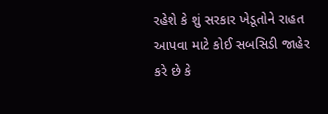રહેશે કે શું સરકાર ખેડૂતોને રાહત આપવા માટે કોઈ સબસિડી જાહેર કરે છે કે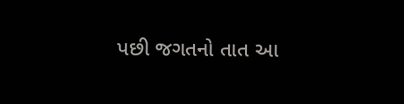પછી જગતનો તાત આ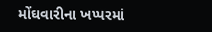મોંઘવારીના ખપ્પરમાં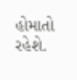હોમાતો રહેશે.